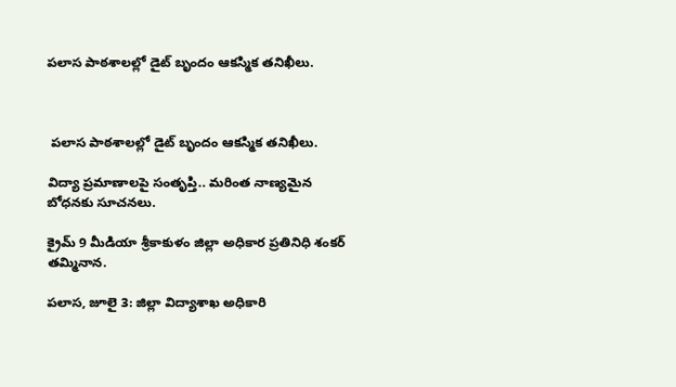పలాస పాఠశాలల్లో డైట్ బృందం ఆకస్మిక తనిఖీలు.



 పలాస పాఠశాలల్లో డైట్ బృందం ఆకస్మిక తనిఖీలు.

విద్యా ప్రమాణాలపై సంతృప్తి.. మరింత నాణ్యమైన బోధనకు సూచనలు.

క్రైమ్ 9 మీడియా శ్రీకాకుళం జిల్లా అధికార ప్రతినిధి శంకర్ తమ్మినాన.

పలాస, జూలై 3: జిల్లా విద్యాశాఖ అధికారి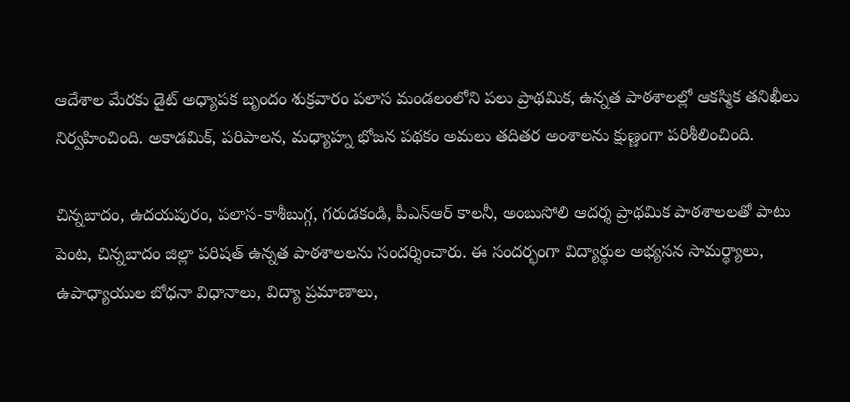ఆదేశాల మేరకు డైట్ అధ్యాపక బృందం శుక్రవారం పలాస మండలంలోని పలు ప్రాథమిక, ఉన్నత పాఠశాలల్లో ఆకస్మిక తనిఖీలు నిర్వహించింది. అకాడమిక్, పరిపాలన, మధ్యాహ్న భోజన పథకం అమలు తదితర అంశాలను క్షుణ్ణంగా పరిశీలించింది.

చిన్నబాదం, ఉదయపురం, పలాస-కాశీబుగ్గ, గరుడకండి, పీఎన్‌ఆర్ కాలనీ, అంబుసోలి ఆదర్శ ప్రాథమిక పాఠశాలలతో పాటు పెంట, చిన్నబాదం జిల్లా పరిషత్ ఉన్నత పాఠశాలలను సందర్శించారు. ఈ సందర్భంగా విద్యార్థుల అభ్యసన సామర్థ్యాలు, ఉపాధ్యాయుల బోధనా విధానాలు, విద్యా ప్రమాణాలు,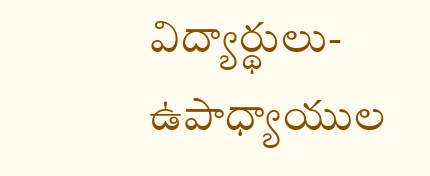విద్యార్థులు-ఉపాధ్యాయుల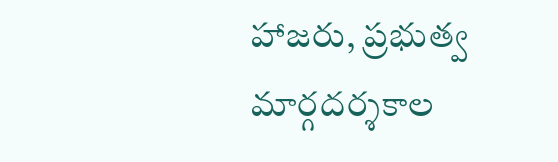హాజరు, ప్రభుత్వ మార్గదర్శకాల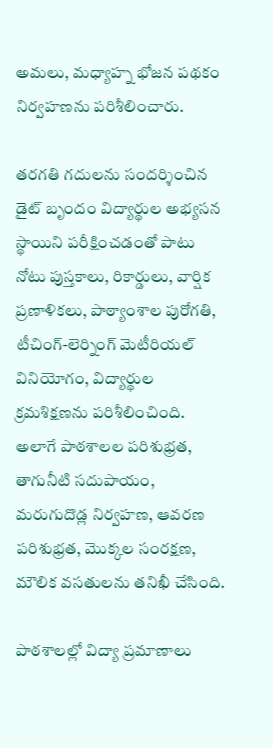అమలు, మధ్యాహ్న భోజన పథకం నిర్వహణను పరిశీలించారు.

తరగతి గదులను సందర్శించిన డైట్ బృందం విద్యార్థుల అభ్యసన స్థాయిని పరీక్షించడంతో పాటు నోటు పుస్తకాలు, రికార్డులు, వార్షిక ప్రణాళికలు, పాఠ్యాంశాల పురోగతి, టీచింగ్-లెర్నింగ్ మెటీరియల్ వినియోగం, విద్యార్థుల క్రమశిక్షణను పరిశీలించింది. అలాగే పాఠశాలల పరిశుభ్రత, తాగునీటి సదుపాయం, మరుగుదొడ్ల నిర్వహణ, ఆవరణ పరిశుభ్రత, మొక్కల సంరక్షణ, మౌలిక వసతులను తనిఖీ చేసింది.

పాఠశాలల్లో విద్యా ప్రమాణాలు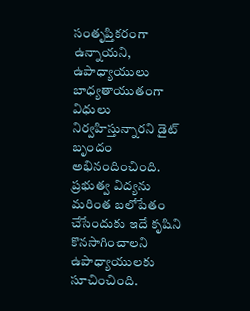సంతృప్తికరంగా ఉన్నాయని, ఉపాధ్యాయులు బాధ్యతాయుతంగా విధులు నిర్వహిస్తున్నారని డైట్ బృందం అభినందించింది. ప్రభుత్వ విద్యను మరింత బలోపేతం చేసేందుకు ఇదే కృషిని కొనసాగించాలని ఉపాధ్యాయులకు సూచించింది.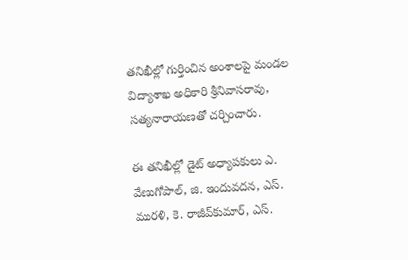తనిఖీల్లో గుర్తించిన అంశాలపై మండల విద్యాశాఖ అధికారి శ్రీనివాసరావు, సత్యనారాయణతో చర్చించారు.

ఈ తనిఖీల్లో డైట్ అధ్యాపకులు ఎ. వేణుగోపాల్, జి. ఇందువదన, ఎస్. మురళి, కె. రాజీవ్‌కుమార్, ఎస్.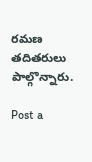రమణ తదితరులు పాల్గొన్నారు.

Post a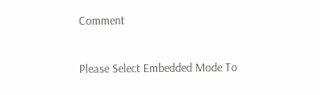Comment

Please Select Embedded Mode To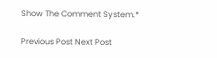Show The Comment System.*

Previous Post Next Post